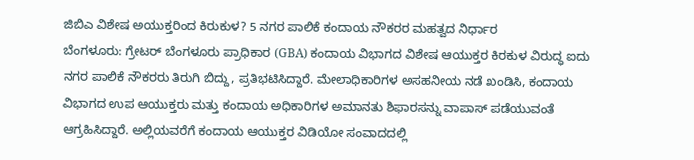ಜಿಬಿಎ ವಿಶೇಷ ಅಯುಕ್ತರಿಂದ ಕಿರುಕುಳ? 5 ನಗರ ಪಾಲಿಕೆ ಕಂದಾಯ ನೌಕರರ ಮಹತ್ವದ ನಿರ್ಧಾರ
ಬೆಂಗಳೂರು: ಗ್ರೇಟರ್ ಬೆಂಗಳೂರು ಪ್ರಾಧಿಕಾರ (GBA) ಕಂದಾಯ ವಿಭಾಗದ ವಿಶೇಷ ಆಯುಕ್ತರ ಕಿರಕುಳ ವಿರುದ್ಧ ಐದು ನಗರ ಪಾಲಿಕೆ ನೌಕರರು ತಿರುಗಿ ಬಿದ್ದು, ಪ್ರತಿಭಟಿಸಿದ್ದಾರೆ. ಮೇಲಾಧಿಕಾರಿಗಳ ಅಸಹನೀಯ ನಡೆ ಖಂಡಿಸಿ, ಕಂದಾಯ ವಿಭಾಗದ ಉಪ ಆಯುಕ್ತರು ಮತ್ತು ಕಂದಾಯ ಅಧಿಕಾರಿಗಳ ಅಮಾನತು ಶಿಫಾರಸನ್ನು ವಾಪಾಸ್ ಪಡೆಯುವಂತೆ ಆಗ್ರಹಿಸಿದ್ದಾರೆ. ಅಲ್ಲಿಯವರೆಗೆ ಕಂದಾಯ ಆಯುಕ್ತರ ವಿಡಿಯೋ ಸಂವಾದದಲ್ಲಿ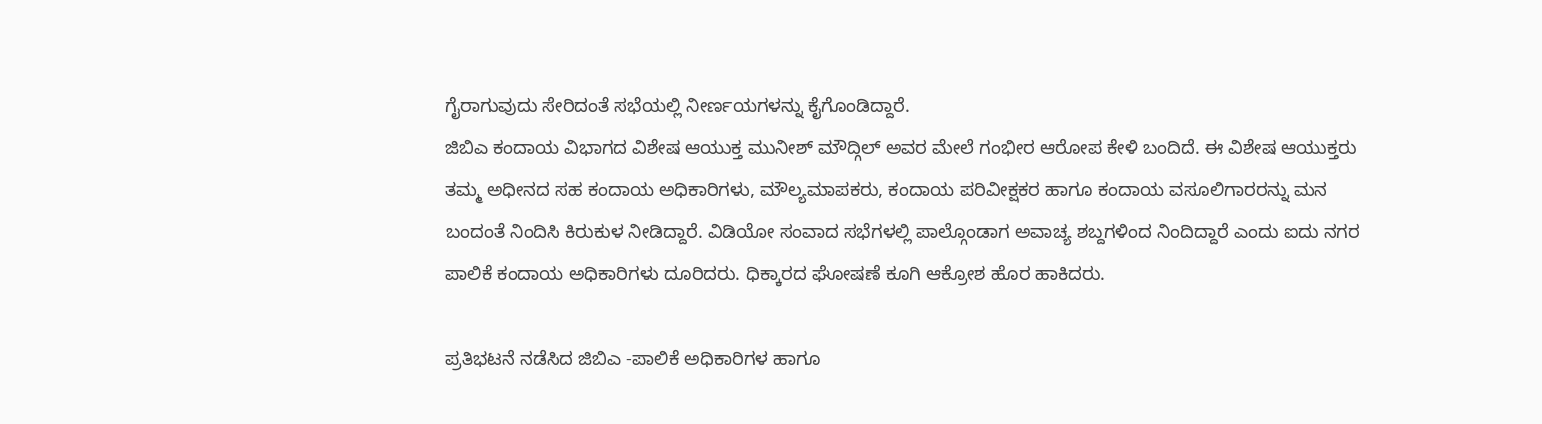ಗೈರಾಗುವುದು ಸೇರಿದಂತೆ ಸಭೆಯಲ್ಲಿ ನೀರ್ಣಯಗಳನ್ನು ಕೈಗೊಂಡಿದ್ದಾರೆ.
ಜಿಬಿಎ ಕಂದಾಯ ವಿಭಾಗದ ವಿಶೇಷ ಆಯುಕ್ತ ಮುನೀಶ್ ಮೌದ್ಗಿಲ್ ಅವರ ಮೇಲೆ ಗಂಭೀರ ಆರೋಪ ಕೇಳಿ ಬಂದಿದೆ. ಈ ವಿಶೇಷ ಆಯುಕ್ತರು ತಮ್ಮ ಅಧೀನದ ಸಹ ಕಂದಾಯ ಅಧಿಕಾರಿಗಳು, ಮೌಲ್ಯಮಾಪಕರು, ಕಂದಾಯ ಪರಿವೀಕ್ಷಕರ ಹಾಗೂ ಕಂದಾಯ ವಸೂಲಿಗಾರರನ್ನು ಮನ ಬಂದಂತೆ ನಿಂದಿಸಿ ಕಿರುಕುಳ ನೀಡಿದ್ದಾರೆ. ವಿಡಿಯೋ ಸಂವಾದ ಸಭೆಗಳಲ್ಲಿ ಪಾಲ್ಗೊಂಡಾಗ ಅವಾಚ್ಯ ಶಬ್ದಗಳಿಂದ ನಿಂದಿದ್ದಾರೆ ಎಂದು ಐದು ನಗರ ಪಾಲಿಕೆ ಕಂದಾಯ ಅಧಿಕಾರಿಗಳು ದೂರಿದರು. ಧಿಕ್ಕಾರದ ಘೋಷಣೆ ಕೂಗಿ ಆಕ್ರೋಶ ಹೊರ ಹಾಕಿದರು.

ಪ್ರತಿಭಟನೆ ನಡೆಸಿದ ಜಿಬಿಎ -ಪಾಲಿಕೆ ಅಧಿಕಾರಿಗಳ ಹಾಗೂ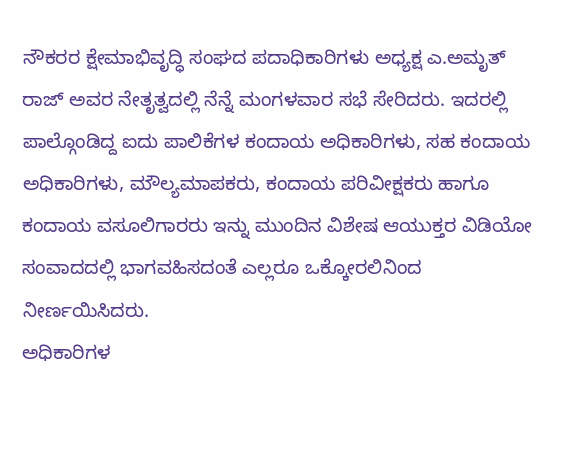ನೌಕರರ ಕ್ಷೇಮಾಭಿವೃದ್ಧಿ ಸಂಘದ ಪದಾಧಿಕಾರಿಗಳು ಅಧ್ಯಕ್ಷ ಎ.ಅಮೃತ್ ರಾಜ್ ಅವರ ನೇತೃತ್ವದಲ್ಲಿ ನೆನ್ನೆ ಮಂಗಳವಾರ ಸಭೆ ಸೇರಿದರು. ಇದರಲ್ಲಿ ಪಾಲ್ಗೊಂಡಿದ್ದ ಐದು ಪಾಲಿಕೆಗಳ ಕಂದಾಯ ಅಧಿಕಾರಿಗಳು, ಸಹ ಕಂದಾಯ ಅಧಿಕಾರಿಗಳು, ಮೌಲ್ಯಮಾಪಕರು, ಕಂದಾಯ ಪರಿವೀಕ್ಷಕರು ಹಾಗೂ ಕಂದಾಯ ವಸೂಲಿಗಾರರು ಇನ್ನು ಮುಂದಿನ ವಿಶೇಷ ಆಯುಕ್ತರ ವಿಡಿಯೋ ಸಂವಾದದಲ್ಲಿ ಭಾಗವಹಿಸದಂತೆ ಎಲ್ಲರೂ ಒಕ್ಕೋರಲಿನಿಂದ ನೀರ್ಣಯಿಸಿದರು.
ಅಧಿಕಾರಿಗಳ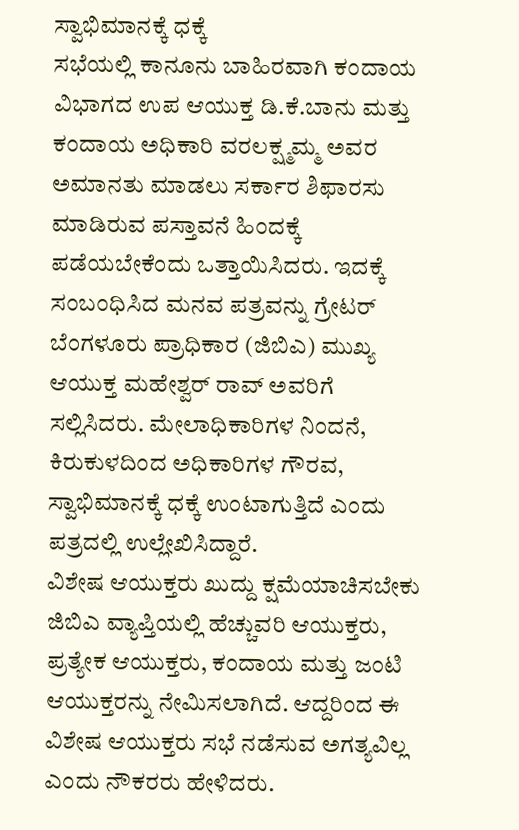ಸ್ವಾಭಿಮಾನಕ್ಕೆ ಧಕ್ಕೆ
ಸಭೆಯಲ್ಲಿ ಕಾನೂನು ಬಾಹಿರವಾಗಿ ಕಂದಾಯ ವಿಭಾಗದ ಉಪ ಆಯುಕ್ತ ಡಿ.ಕೆ.ಬಾನು ಮತ್ತು ಕಂದಾಯ ಅಧಿಕಾರಿ ವರಲಕ್ಷ್ಮಮ್ಮ ಅವರ ಅಮಾನತು ಮಾಡಲು ಸರ್ಕಾರ ಶಿಫಾರಸು ಮಾಡಿರುವ ಪಸ್ತಾವನೆ ಹಿಂದಕ್ಕೆ ಪಡೆಯಬೇಕೆಂದು ಒತ್ತಾಯಿಸಿದರು. ಇದಕ್ಕೆ ಸಂಬಂಧಿಸಿದ ಮನವ ಪತ್ರವನ್ನು ಗ್ರೇಟರ್ ಬೆಂಗಳೂರು ಪ್ರಾಧಿಕಾರ (ಜಿಬಿಎ) ಮುಖ್ಯ ಆಯುಕ್ತ ಮಹೇಶ್ವರ್ ರಾವ್ ಅವರಿಗೆ ಸಲ್ಲಿಸಿದರು. ಮೇಲಾಧಿಕಾರಿಗಳ ನಿಂದನೆ, ಕಿರುಕುಳದಿಂದ ಅಧಿಕಾರಿಗಳ ಗೌರವ, ಸ್ವಾಭಿಮಾನಕ್ಕೆ ಧಕ್ಕೆ ಉಂಟಾಗುತ್ತಿದೆ ಎಂದು ಪತ್ರದಲ್ಲಿ ಉಲ್ಲೇಖಿಸಿದ್ದಾರೆ.
ವಿಶೇಷ ಆಯುಕ್ತರು ಖುದ್ದು ಕ್ಷಮೆಯಾಚಿಸಬೇಕು
ಜಿಬಿಎ ವ್ಯಾಪ್ತಿಯಲ್ಲಿ ಹೆಚ್ಚುವರಿ ಆಯುಕ್ತರು, ಪ್ರತ್ಯೇಕ ಆಯುಕ್ತರು, ಕಂದಾಯ ಮತ್ತು ಜಂಟಿ ಆಯುಕ್ತರನ್ನು ನೇಮಿಸಲಾಗಿದೆ. ಆದ್ದರಿಂದ ಈ ವಿಶೇಷ ಆಯುಕ್ತರು ಸಭೆ ನಡೆಸುವ ಅಗತ್ಯವಿಲ್ಲ ಎಂದು ನೌಕರರು ಹೇಳಿದರು.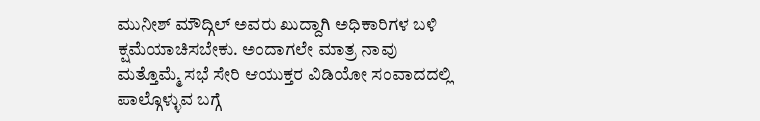ಮುನೀಶ್ ಮೌದ್ಗಿಲ್ ಅವರು ಖುದ್ದಾಗಿ ಅಧಿಕಾರಿಗಳ ಬಳಿ ಕ್ಷಮೆಯಾಚಿಸಬೇಕು. ಅಂದಾಗಲೇ ಮಾತ್ರ ನಾವು ಮತ್ತೊಮ್ಮೆ ಸಭೆ ಸೇರಿ ಆಯುಕ್ತರ ವಿಡಿಯೋ ಸಂವಾದದಲ್ಲಿ ಪಾಲ್ಗೊಳ್ಳುವ ಬಗ್ಗೆ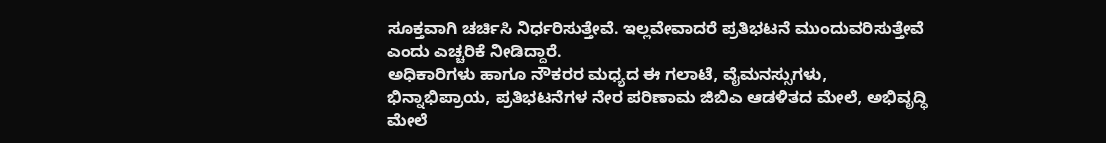ಸೂಕ್ತವಾಗಿ ಚರ್ಚಿಸಿ ನಿರ್ಧರಿಸುತ್ತೇವೆ. ಇಲ್ಲವೇವಾದರೆ ಪ್ರತಿಭಟನೆ ಮುಂದುವರಿಸುತ್ತೇವೆ ಎಂದು ಎಚ್ಚರಿಕೆ ನೀಡಿದ್ದಾರೆ.
ಅಧಿಕಾರಿಗಳು ಹಾಗೂ ನೌಕರರ ಮಧ್ಯದ ಈ ಗಲಾಟೆ, ವೈಮನಸ್ಸುಗಳು, ಭಿನ್ನಾಭಿಪ್ರಾಯ, ಪ್ರತಿಭಟನೆಗಳ ನೇರ ಪರಿಣಾಮ ಜಿಬಿಎ ಆಡಳಿತದ ಮೇಲೆ, ಅಭಿವೃದ್ಧಿ ಮೇಲೆ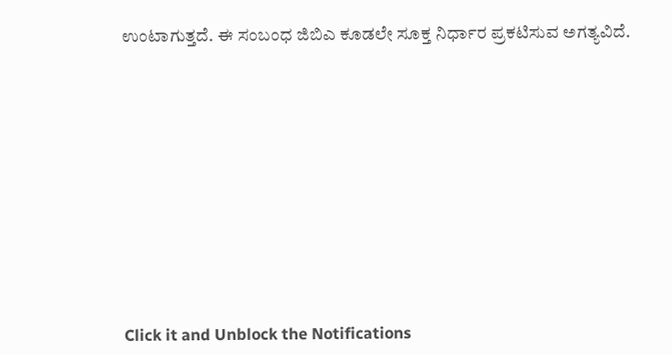ಉಂಟಾಗುತ್ತದೆ. ಈ ಸಂಬಂಧ ಜಿಬಿಎ ಕೂಡಲೇ ಸೂಕ್ತ ನಿರ್ಧಾರ ಪ್ರಕಟಿಸುವ ಅಗತ್ಯವಿದೆ.












Click it and Unblock the Notifications